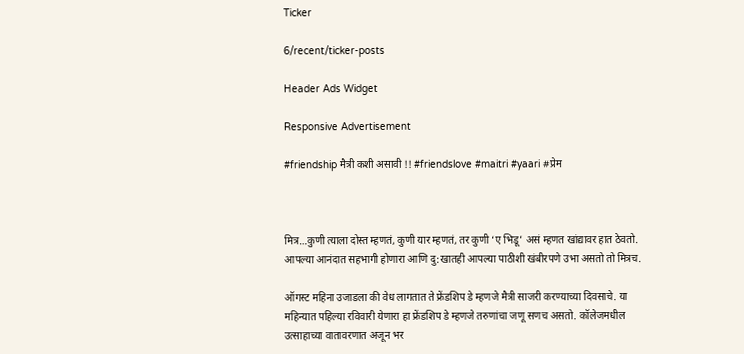Ticker

6/recent/ticker-posts

Header Ads Widget

Responsive Advertisement

#friendship मैत्री कशी असावी !! #friendslove #maitri #yaari #प्रेम



मित्र…कुणी त्याला दोस्त म्हणतं, कुणी यार म्हणतं, तर कुणी ‘ए भिडू’ असं म्हणत खांद्यावर हात ठेवतो. आपल्या आनंदात सहभागी होणारा आणि दु:खातही आपल्या पाठीशी खंबीरपणे उभा असतो तो मित्रच.

ऑगस्ट महिना उजाडला की वेध लागतात ते फ्रेंडशिप डे म्हणजे मैत्री साजरी करण्याच्या दिवसाचे. या महिन्यात पहिल्या रविवारी येणारा हा फ्रेंडशिप डे म्हणजे तरुणांचा जणू सणच असतो. कॉलेजमधील उत्साहाच्या वातावरणात अजून भर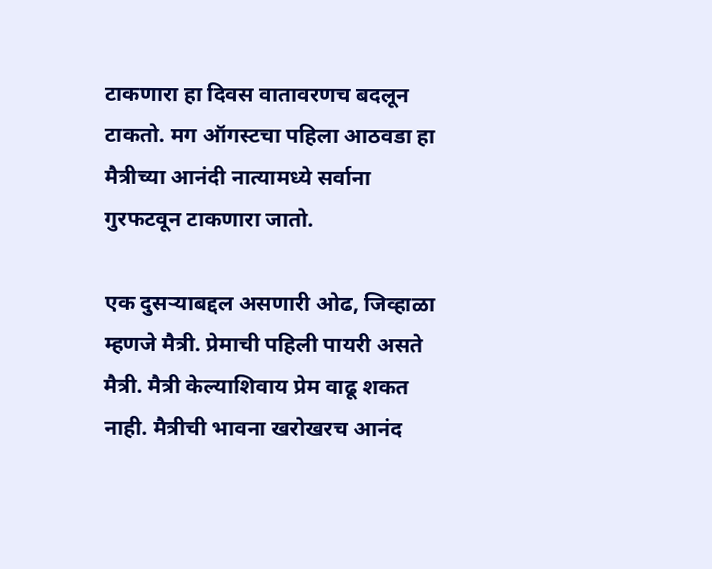टाकणारा हा दिवस वातावरणच बदलून टाकतो. मग ऑगस्टचा पहिला आठवडा हा मैत्रीच्या आनंदी नात्यामध्ये सर्वाना गुरफटवून टाकणारा जातो.

एक दुसऱ्याबद्दल असणारी ओढ, जिव्हाळा म्हणजे मैत्री. प्रेमाची पहिली पायरी असते मैत्री. मैत्री केल्याशिवाय प्रेम वाढू शकत नाही. मैत्रीची भावना खरोखरच आनंद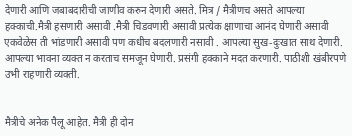देणारी आणि जबाबदारीची जाणीव करुन देणारी असते. मित्र / मैत्रीणच असते आपल्या हक्काची.मैत्री हसणारी असावी .मैत्री चिडवणारी असावी प्रत्येक क्षाणाचा आनंद घेणारी असावी एकवेळेस ती भांडणारी असावी पण कधीच बदलणारी नसावी . आपल्या सुख-दुःखात साथ देणारी. आपल्या भावना व्यक्त न करताच समजून घेणारी. प्रसंगी हक्काने मदत करणारी. पाठीशी खंबीरपणे उभी राहणारी व्यक्ती.


मैत्रीचे अनेक पैलू आहेत. मैत्री ही दोन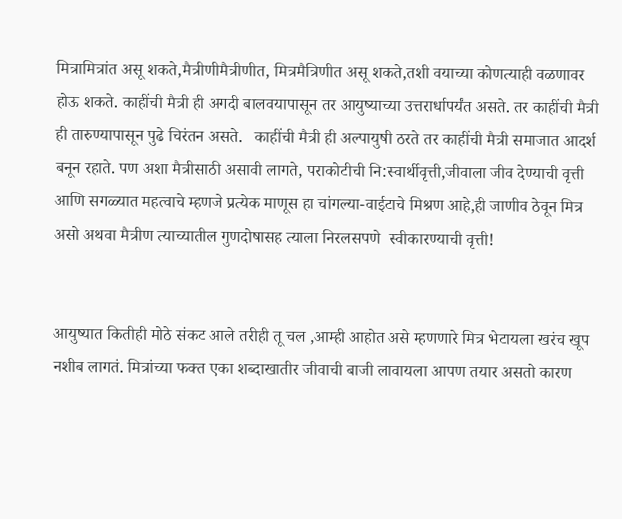मित्रामित्रांत असू शकते,मैत्रीणीमैत्रीणीत, मित्रमैत्रिणीत असू शकते,तशी वयाच्या कोणत्याही वळणावर होऊ शकते. काहींची मैत्री ही अगदी बालवयापासून तर आयुष्याच्या उत्तरार्धापर्यंत असते. तर काहींची मैत्री ही तारुण्यापासून पुढे चिरंतन असते.   काहींची मैत्री ही अल्पायुषी ठरते तर काहींची मैत्री समाजात आदर्श बनून रहाते. पण अशा मैत्रीसाठी असावी लागते, पराकोटीची नि:स्वार्थीवृत्ती,जीवाला जीव देण्याची वृत्ती आणि सगळ्यात महत्वाचे म्हणजे प्रत्येक माणूस हा चांगल्या-वाईटाचे मिश्रण आहे,ही जाणीव ठेवून मित्र असो अथवा मैत्रीण त्याच्यातील गुणदोषासह त्याला निरलसपणे  स्वीकारण्याची वृत्ती!


आयुष्यात कितीही मोठे संकट आले तरीही तू चल ,आम्ही आहोत असे म्हणणारे मित्र भेटायला खरंच खूप नशीब लागतं. मित्रांच्या फक्त एका शब्दाखातीर जीवाची बाजी लावायला आपण तयार असतो कारण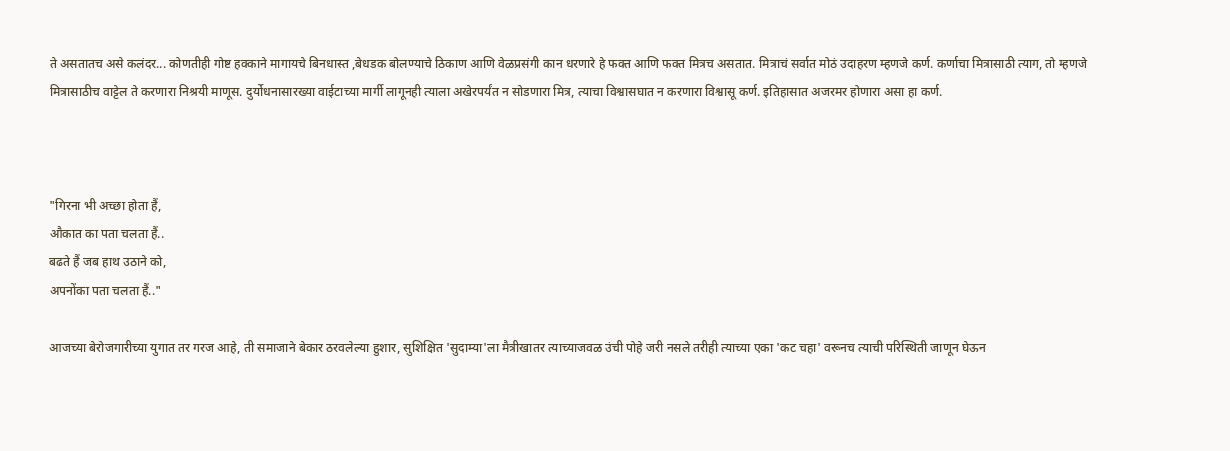ते असतातच असे कलंदर... कोणतीही गोष्ट हक्काने मागायचे बिनधास्त ,बेधडक बोलण्याचे ठिकाण आणि वेळप्रसंगी कान धरणारे हे फक्त आणि फक्त मित्रच असतात. मित्राचं सर्वात मोठं उदाहरण म्हणजे कर्ण. कर्णाचा मित्रासाठी त्याग, तो म्हणजे मित्रासाठीच वाट्टेल ते करणारा निश्रयी माणूस. दुर्योधनासारख्या वाईटाच्या मार्गी लागूनही त्याला अखेरपर्यंत न सोडणारा मित्र, त्याचा विश्वासघात न करणारा विश्वासू कर्ण. इतिहासात अजरमर होणारा असा हा कर्ण.



"गिरना भी अच्छा होता हैं,
औकात का पता चलता हैं..
बढते हैं जब हाथ उठाने को,
अपनोंका पता चलता हैं.."

आजच्या बेरोजगारीच्या युगात तर गरज आहे, ती समाजाने बेकार ठरवलेल्या हुशार, सुशिक्षित 'सुदाम्या'ला मैत्रीखातर त्याच्याजवळ उंची पोहे जरी नसले तरीही त्याच्या एका 'कट चहा' वरूनच त्याची परिस्थिती जाणून घेऊन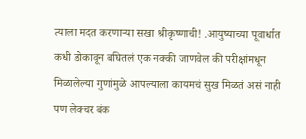त्याला मदत करणार्‍या सखा श्रीकृष्णाची! .आयुष्याच्या पूवार्धात कधी डोकावून बघितलं एक नक्की जाणवेल की परीक्षांमधून मिळालेल्या गुणांमुळे आपल्याला कायमचं सुख मिळतं असं नाही पण लेक्चर बंक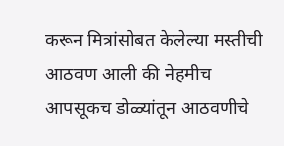करून मित्रांसोबत केलेल्या मस्तीची आठवण आली की नेहमीच आपसूकच डोळ्यांतून आठवणीचे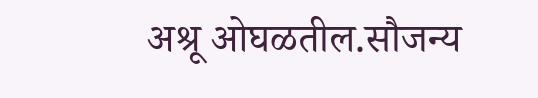अश्रू ओघळतील.सौजन्य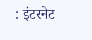: इंटरनेट